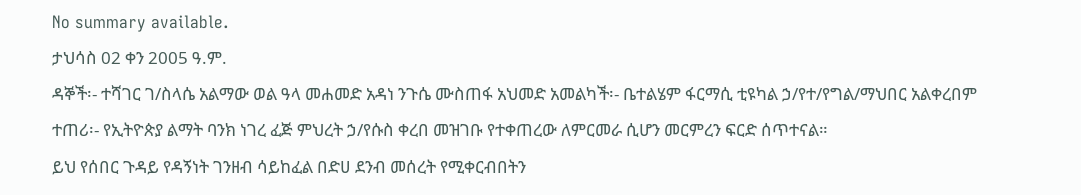No summary available.
ታህሳስ 02 ቀን 2005 ዓ.ም.
ዳኞች፡- ተሻገር ገ/ስላሴ አልማው ወል ዓላ መሐመድ አዳነ ንጉሴ ሙስጠፋ አህመድ አመልካች፡- ቤተልሄም ፋርማሲ ቲዩካል ኃ/የተ/የግል/ማህበር አልቀረበም ተጠሪ፡- የኢትዮጵያ ልማት ባንክ ነገረ ፈጅ ምህረት ኃ/የሱስ ቀረበ መዝገቡ የተቀጠረው ለምርመራ ሲሆን መርምረን ፍርድ ሰጥተናል።
ይህ የሰበር ጉዳይ የዳኝነት ገንዘብ ሳይከፈል በድሀ ደንብ መሰረት የሚቀርብበትን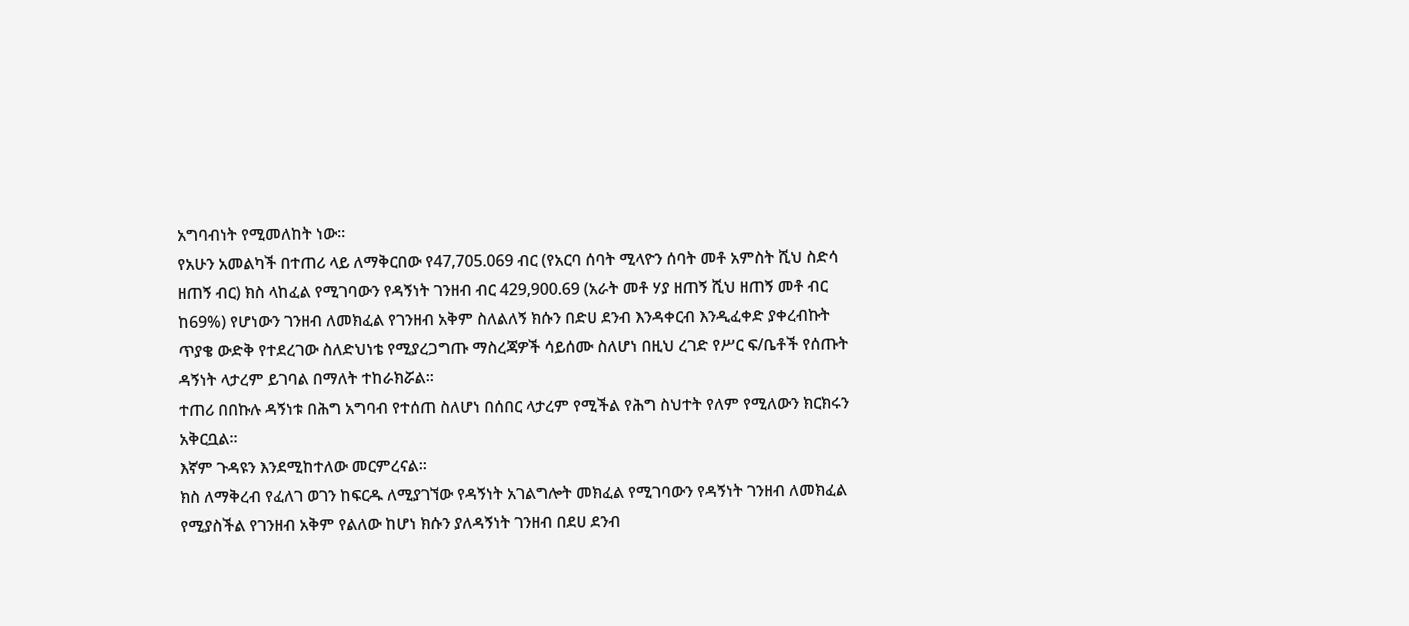አግባብነት የሚመለከት ነው።
የአሁን አመልካች በተጠሪ ላይ ለማቅርበው የ47,705.069 ብር (የአርባ ሰባት ሚላዮን ሰባት መቶ አምስት ሺህ ስድሳ ዘጠኝ ብር) ክስ ላከፈል የሚገባውን የዳኝነት ገንዘብ ብር 429,900.69 (አራት መቶ ሃያ ዘጠኝ ሺህ ዘጠኝ መቶ ብር ከ69%) የሆነውን ገንዘብ ለመክፈል የገንዘብ አቅም ስለልለኝ ክሱን በድሀ ደንብ እንዳቀርብ እንዲፈቀድ ያቀረብኩት ጥያቄ ውድቅ የተደረገው ስለድህነቴ የሚያረጋግጡ ማስረጃዎች ሳይሰሙ ስለሆነ በዚህ ረገድ የሥር ፍ/ቤቶች የሰጡት ዳኝነት ላታረም ይገባል በማለት ተከራክሯል።
ተጠሪ በበኩሉ ዳኝነቱ በሕግ አግባብ የተሰጠ ስለሆነ በሰበር ላታረም የሚችል የሕግ ስህተት የለም የሚለውን ክርክሩን አቅርቧል።
እኛም ጉዳዩን እንደሚከተለው መርምረናል።
ክስ ለማቅረብ የፈለገ ወገን ከፍርዱ ለሚያገኘው የዳኝነት አገልግሎት መክፈል የሚገባውን የዳኝነት ገንዘብ ለመክፈል የሚያስችል የገንዘብ አቅም የልለው ከሆነ ክሱን ያለዳኝነት ገንዘብ በደሀ ደንብ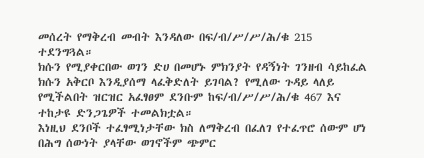መሰረት የማቅረብ መብት እንዳለው በፍ/ብ/ሥ/ሥ/ሕ/ቁ 215 ተደንግጓል።
ክሱን የሚያቀርበው ወገን ድሀ በመሆኑ ምክንያት የዳኝነት ገንዘብ ሳይከፈል ክሱን አቅርቦ እንዲያሰማ ላፈቅድለት ይገባል? የሚለው ጉዳይ ላለይ የሚችልበት ዝርዝር አፈፃፀም ደንቡም ከፍ/ብ/ሥ/ሥ/ሕ/ቁ 467 እና ተከታዩ ድንጋጌዎች ተመልክቷል።
እነዚህ ደንቦች ተፈፃሚነታቸው ክስ ለማቅረብ በፈለገ የተፈጥሮ ሰውም ሆነ በሕግ ሰውነት ያላቸው ወገኖችም ጭምር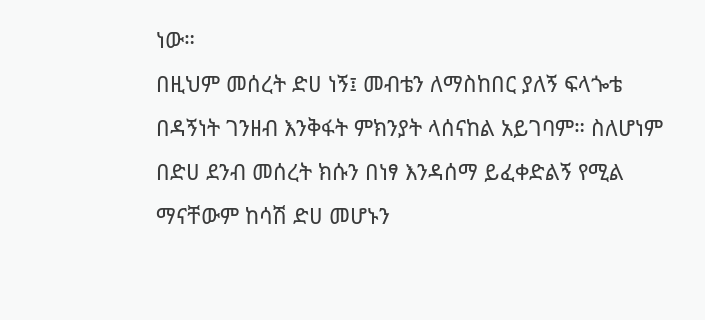ነው።
በዚህም መሰረት ድሀ ነኝ፤ መብቴን ለማስከበር ያለኝ ፍላጐቴ በዳኝነት ገንዘብ እንቅፋት ምክንያት ላሰናከል አይገባም። ስለሆነም በድሀ ደንብ መሰረት ክሱን በነፃ እንዳሰማ ይፈቀድልኝ የሚል ማናቸውም ከሳሽ ድሀ መሆኑን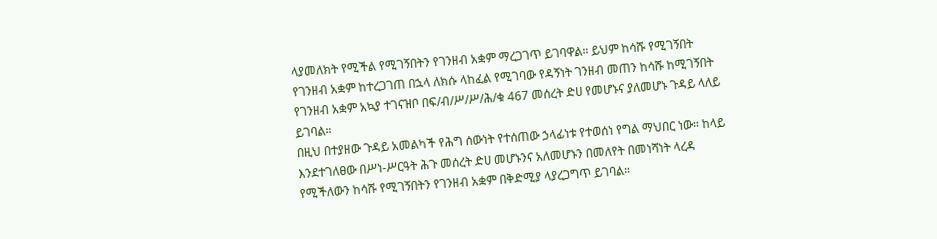ላያመለክት የሚችል የሚገኝበትን የገንዘብ አቋም ማረጋገጥ ይገባዋል። ይህም ከሳሹ የሚገኝበት የገንዘብ አቋም ከተረጋገጠ በኋላ ለክሱ ላከፈል የሚገባው የዳኝነት ገንዘብ መጠን ከሳሹ ከሚገኝበት የገንዘብ አቋም አኳያ ተገናዝቦ በፍ/ብ/ሥ/ሥ/ሕ/ቁ 467 መሰረት ድሀ የመሆኑና ያለመሆኑ ጉዳይ ላለይ ይገባል።
በዚህ በተያዘው ጉዳይ አመልካች የሕግ ሰውነት የተሰጠው ኃላፊነቱ የተወሰነ የግል ማህበር ነው። ከላይ እንደተገለፀው በሥነ-ሥርዓት ሕጉ መሰረት ድሀ መሆኑንና አለመሆኑን በመለየት በመነሻነት ላረዳ የሚችለውን ከሳሹ የሚገኝበትን የገንዘብ አቋም በቅድሚያ ላያረጋግጥ ይገባል።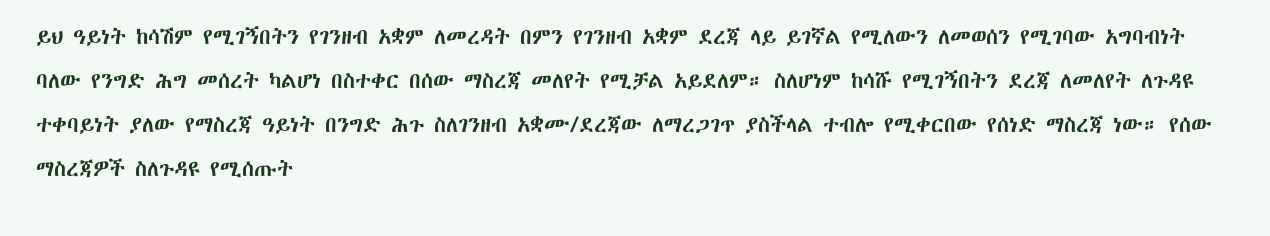ይህ ዓይነት ከሳሽም የሚገኝበትን የገንዘብ አቋም ለመረዳት በምን የገንዘብ አቋም ደረጃ ላይ ይገኛል የሚለውን ለመወሰን የሚገባው አግባብነት ባለው የንግድ ሕግ መሰረት ካልሆነ በስተቀር በሰው ማስረጃ መለየት የሚቻል አይደለም። ስለሆነም ከሳሹ የሚገኝበትን ደረጃ ለመለየት ለጉዳዩ ተቀባይነት ያለው የማስረጃ ዓይነት በንግድ ሕጉ ስለገንዘብ አቋሙ/ደረጃው ለማረጋገጥ ያስችላል ተብሎ የሚቀርበው የሰነድ ማስረጃ ነው። የሰው ማስረጃዎች ስለጉዳዩ የሚሰጡት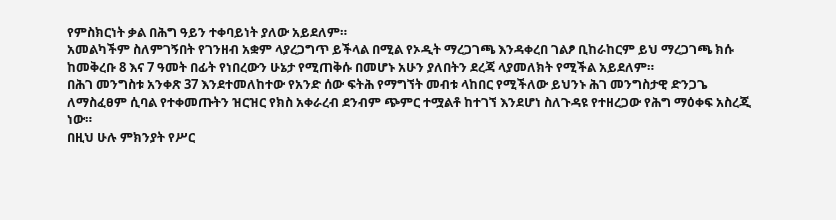የምስክርነት ቃል በሕግ ዓይን ተቀባይነት ያለው አይደለም።
አመልካችም ስለምገኝበት የገንዘብ አቋም ላያረጋግጥ ይችላል በሚል የኦዲት ማረጋገጫ እንዳቀረበ ገልፆ ቢከራከርም ይህ ማረጋገጫ ክሱ ከመቅረቡ 8 እና 7 ዓመት በፊት የነበረውን ሁኔታ የሚጠቅሱ በመሆኑ አሁን ያለበትን ደረጃ ላያመለክት የሚችል አይደለም።
በሕገ መንግስቱ አንቀጽ 37 እንደተመለከተው የአንድ ሰው ፍትሕ የማግኘት መብቱ ላከበር የሚችለው ይህንኑ ሕገ መንግስታዊ ድንጋጌ ለማስፈፀም ሲባል የተቀመጡትን ዝርዝር የክስ አቀራረብ ደንብም ጭምር ተሟልቶ ከተገኘ እንደሆነ ስለጉዳዩ የተዘረጋው የሕግ ማዕቀፍ አስረጂ ነው።
በዚህ ሁሉ ምክንያት የሥር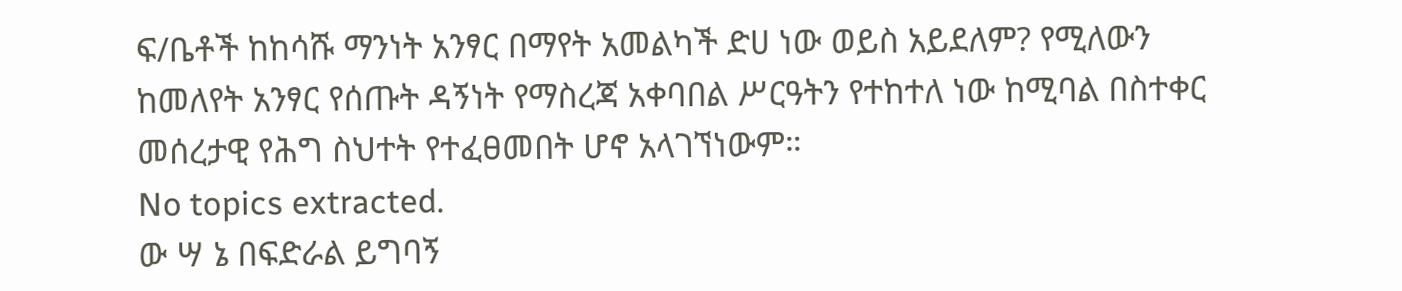ፍ/ቤቶች ከከሳሹ ማንነት አንፃር በማየት አመልካች ድሀ ነው ወይስ አይደለም? የሚለውን ከመለየት አንፃር የሰጡት ዳኝነት የማስረጃ አቀባበል ሥርዓትን የተከተለ ነው ከሚባል በስተቀር መሰረታዊ የሕግ ስህተት የተፈፀመበት ሆኖ አላገኘነውም።
No topics extracted.
ው ሣ ኔ በፍድራል ይግባኝ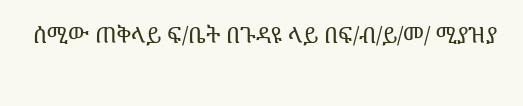ሰሚው ጠቅላይ ፍ/ቤት በጉዳዩ ላይ በፍ/ብ/ይ/መ/ ሚያዝያ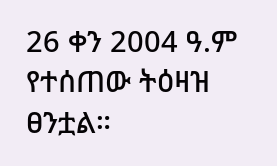26 ቀን 2004 ዓ.ም የተሰጠው ትዕዛዝ ፀንቷል።